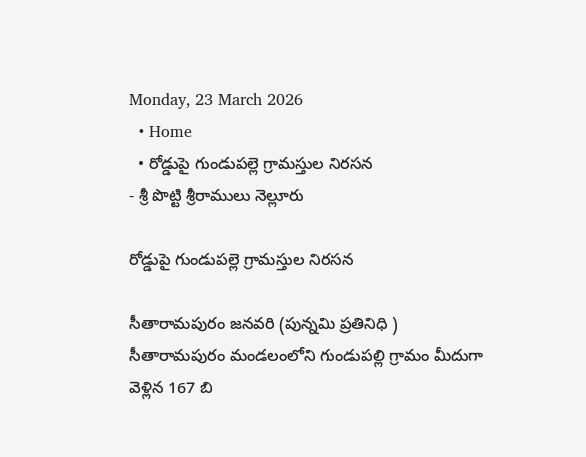Monday, 23 March 2026
  • Home
  • రోడ్డుపై గుండుపల్లె గ్రామస్తుల నిరసన
- శ్రీ పొట్టి శ్రీరాములు నెల్లూరు

రోడ్డుపై గుండుపల్లె గ్రామస్తుల నిరసన

సీతారామపురం జనవరి (పున్నమి ప్రతినిధి ) సీతారామపురం మండలంలోని గుండుపల్లి గ్రామం మీదుగా వెళ్లిన 167 బి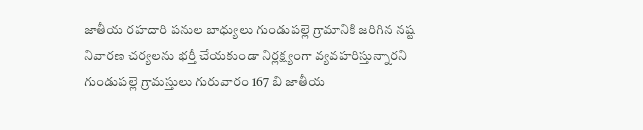జాతీయ రహదారి పనుల బాధ్యులు గుండుపల్లె గ్రామానికి జరిగిన నష్ట నివారణ చర్యలను భర్తీ చేయకుండా నిర్లక్ష్యంగా వ్యవహరిస్తున్నారని గుండుపల్లె గ్రామస్తులు గురువారం 167 బి జాతీయ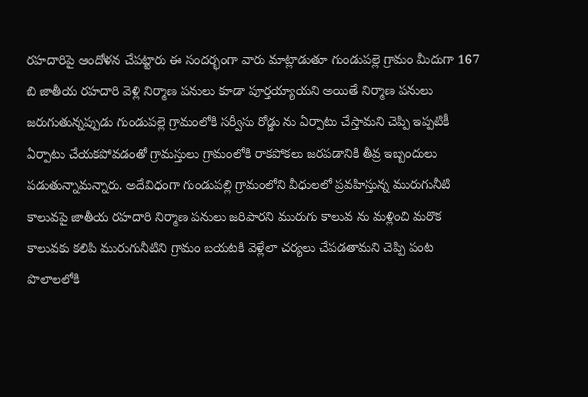రహదారిపై ఆందోళన చేపట్టారు ఈ సందర్భంగా వారు మాట్లాడుతూ గుండుపల్లె గ్రామం మీదుగా 167 బి జాతీయ రహదారి వెళ్లి నిర్మాణ పనులు కూడా పూర్తయ్యాయని అయితే నిర్మాణ పనులు జరుగుతున్నప్పుడు గుండుపల్లె గ్రామంలోకి సర్వీసు రోడ్డు ను ఏర్పాటు చేస్తామని చెప్పి ఇప్పటికీ ఏర్పాటు చేయకపోవడంతో గ్రామస్తులు గ్రామంలోకి రాకపోకలు జరపడానికి తీవ్ర ఇబ్బందులు పడుతున్నామన్నారు. అదేవిధంగా గుండుపల్లి గ్రామంలోని వీధులలో ప్రవహిస్తున్న మురుగునీటి కాలువపై జాతీయ రహదారి నిర్మాణ పనులు జరిపారని మురుగు కాలువ ను మళ్లించి మరొక కాలువకు కలిపి మురుగునీటిని గ్రామం బయటకి వెళ్లేలా చర్యలు చేపడతామని చెప్పి పంట పొలాలలోకి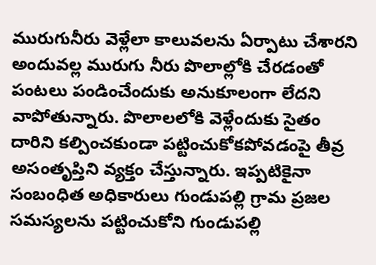మురుగునీరు వెళ్లేలా కాలువలను ఏర్పాటు చేశారని అందువల్ల మురుగు నీరు పొలాల్లోకి చేరడంతో పంటలు పండించేందుకు అనుకూలంగా లేదని వాపోతున్నారు. పొలాలలోకి వెళ్లేందుకు సైతం దారిని కల్పించకుండా పట్టించుకోకపోవడంపై తీవ్ర అసంతృప్తిని వ్యక్తం చేస్తున్నారు. ఇప్పటికైనా సంబంధిత అధికారులు గుండుపల్లి గ్రామ ప్రజల సమస్యలను పట్టించుకోని గుండుపల్లి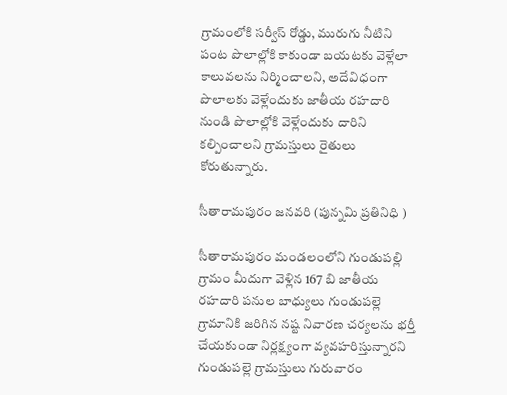గ్రామంలోకి సర్వీస్ రోడ్డు, మురుగు నీటిని పంట పొలాల్లోకి కాకుండా బయటకు వెళ్లేలా కాలువలను నిర్మించాలని, అదేవిధంగా పొలాలకు వెళ్లేందుకు జాతీయ రహదారి నుండి పొలాల్లోకి వెళ్లేందుకు దారిని కల్పించాలని గ్రామస్తులు రైతులు కోరుతున్నారు.

సీతారామపురం జనవరి (పున్నమి ప్రతినిధి )

సీతారామపురం మండలంలోని గుండుపల్లి గ్రామం మీదుగా వెళ్లిన 167 బి జాతీయ రహదారి పనుల బాధ్యులు గుండుపల్లె గ్రామానికి జరిగిన నష్ట నివారణ చర్యలను భర్తీ చేయకుండా నిర్లక్ష్యంగా వ్యవహరిస్తున్నారని గుండుపల్లె గ్రామస్తులు గురువారం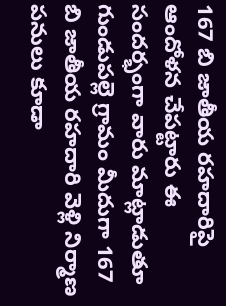167 బి జాతీయ రహదారిపై ఆందోళన చేపట్టారు ఈ సందర్భంగా వారు మాట్లాడుతూ గుండుపల్లె గ్రామం మీదుగా 167 బి జాతీయ రహదారి వెళ్లి నిర్మాణ పనులు కూడా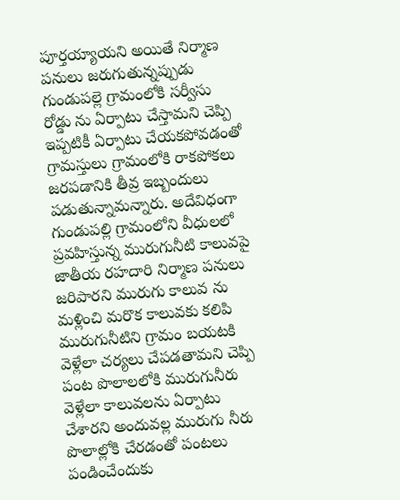పూర్తయ్యాయని అయితే నిర్మాణ పనులు జరుగుతున్నప్పుడు గుండుపల్లె గ్రామంలోకి సర్వీసు రోడ్డు ను ఏర్పాటు చేస్తామని చెప్పి ఇప్పటికీ ఏర్పాటు చేయకపోవడంతో గ్రామస్తులు గ్రామంలోకి రాకపోకలు జరపడానికి తీవ్ర ఇబ్బందులు పడుతున్నామన్నారు. అదేవిధంగా గుండుపల్లి గ్రామంలోని వీధులలో ప్రవహిస్తున్న మురుగునీటి కాలువపై జాతీయ రహదారి నిర్మాణ పనులు జరిపారని మురుగు కాలువ ను మళ్లించి మరొక కాలువకు కలిపి మురుగునీటిని గ్రామం బయటకి వెళ్లేలా చర్యలు చేపడతామని చెప్పి పంట పొలాలలోకి మురుగునీరు వెళ్లేలా కాలువలను ఏర్పాటు చేశారని అందువల్ల మురుగు నీరు పొలాల్లోకి చేరడంతో పంటలు పండించేందుకు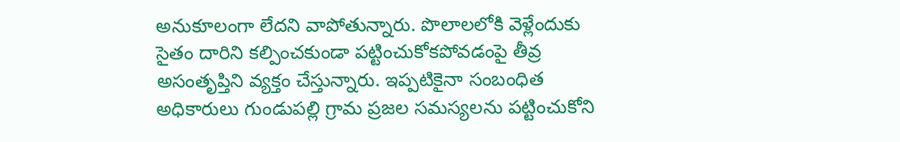అనుకూలంగా లేదని వాపోతున్నారు. పొలాలలోకి వెళ్లేందుకు సైతం దారిని కల్పించకుండా పట్టించుకోకపోవడంపై తీవ్ర అసంతృప్తిని వ్యక్తం చేస్తున్నారు. ఇప్పటికైనా సంబంధిత అధికారులు గుండుపల్లి గ్రామ ప్రజల సమస్యలను పట్టించుకోని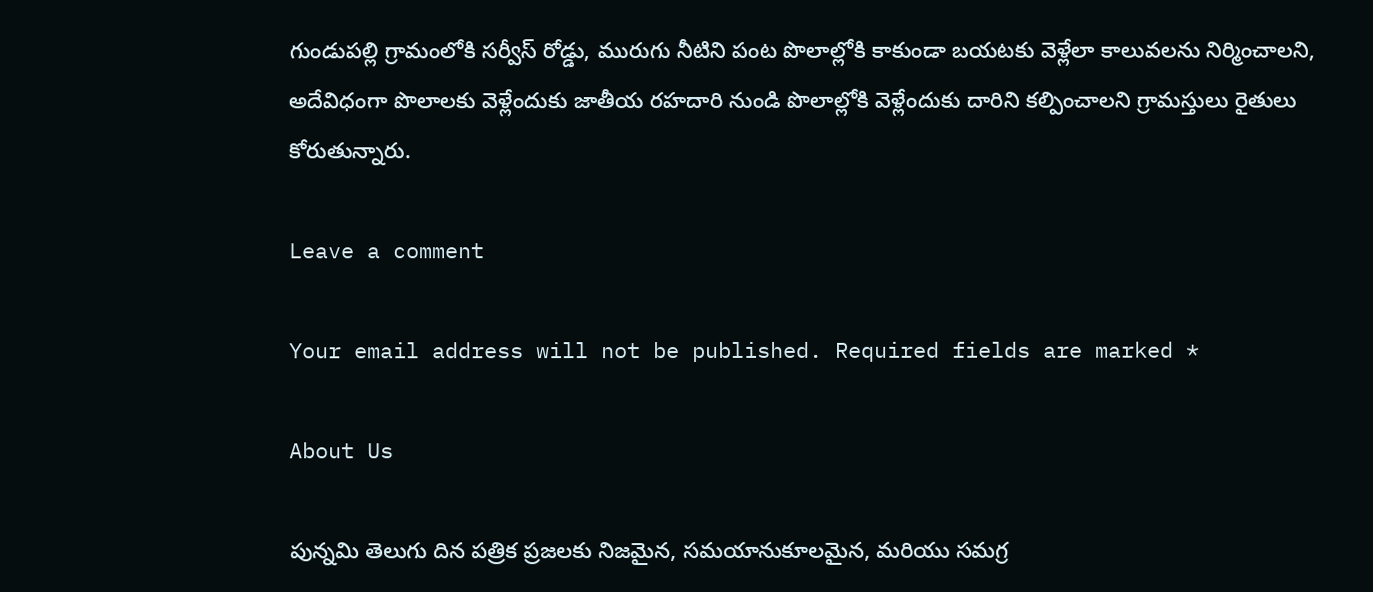గుండుపల్లి గ్రామంలోకి సర్వీస్ రోడ్డు, మురుగు నీటిని పంట పొలాల్లోకి కాకుండా బయటకు వెళ్లేలా కాలువలను నిర్మించాలని, అదేవిధంగా పొలాలకు వెళ్లేందుకు జాతీయ రహదారి నుండి పొలాల్లోకి వెళ్లేందుకు దారిని కల్పించాలని గ్రామస్తులు రైతులు కోరుతున్నారు.

Leave a comment

Your email address will not be published. Required fields are marked *

About Us

పున్నమి తెలుగు దిన పత్రిక ప్రజలకు నిజమైన, సమయానుకూలమైన, మరియు సమగ్ర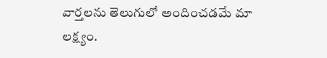వార్తలను తెలుగులో అందించడమే మా లక్ష్యం.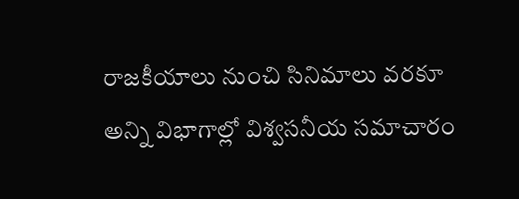రాజకీయాలు నుంచి సినిమాలు వరకూ అన్ని విభాగాల్లో విశ్వసనీయ సమాచారం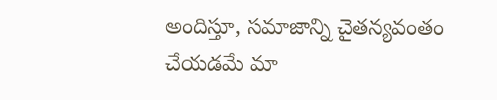అందిస్తూ, సమాజాన్ని చైతన్యవంతం చేయడమే మా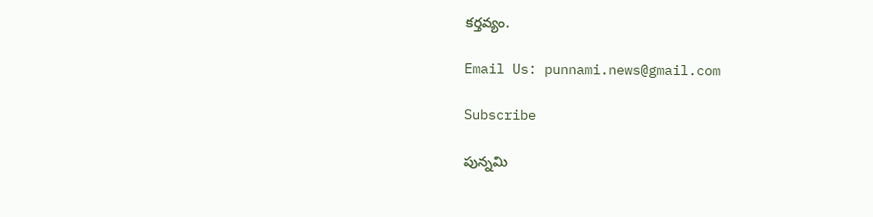కర్తవ్యం.

Email Us: punnami.news@gmail.com

Subscribe

పున్నమి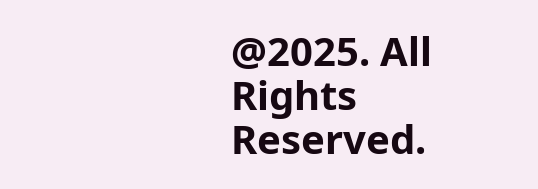@2025. All Rights Reserved.